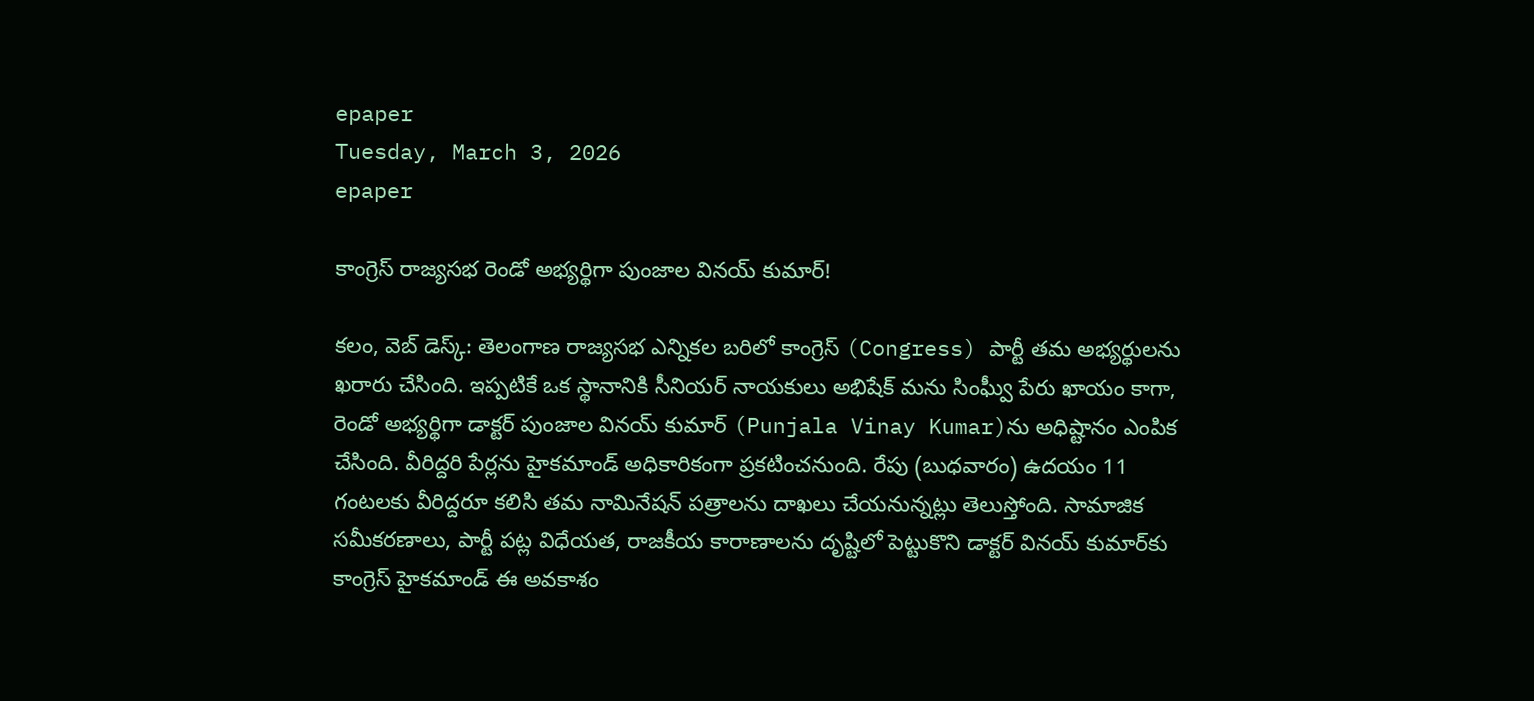epaper
Tuesday, March 3, 2026
epaper

కాంగ్రెస్ రాజ్యసభ రెండో అభ్యర్థిగా పుంజాల వినయ్ కుమార్!

కలం, వెబ్ డెస్క్: తెలంగాణ రాజ్యసభ ఎన్నికల బరిలో కాంగ్రెస్ (Congress) పార్టీ తమ అభ్యర్థులను ఖరారు చేసింది. ఇప్పటికే ఒక స్థానానికి సీనియర్ నాయకులు అభిషేక్ మను సింఘ్వీ పేరు ఖాయం కాగా, రెండో అభ్యర్థిగా డాక్టర్ పుంజాల వినయ్ కుమార్‌ (Punjala Vinay Kumar)ను అధిష్టానం ఎంపిక చేసింది. వీరిద్దరి పేర్లను హైకమాండ్ అధికారికంగా ప్రకటించనుంది. రేపు (బుధవారం) ఉదయం 11 గంటలకు వీరిద్దరూ కలిసి తమ నామినేషన్ పత్రాలను దాఖలు చేయనున్నట్లు తెలుస్తోంది. సామాజిక సమీకరణాలు, పార్టీ పట్ల విధేయత, రాజకీయ కారాణాలను దృష్టిలో పెట్టుకొని డాక్టర్ వినయ్ కుమార్‌కు కాంగ్రెస్ హైకమాండ్ ఈ అవకాశం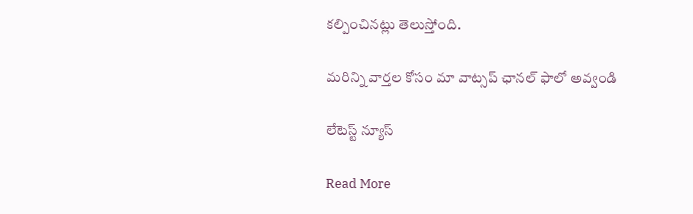కల్పించినట్లు తెలుస్తోంది.

మ‌రిన్ని వార్త‌ల కోసం మా వాట్స‌ప్ ఛాన‌ల్ ఫాలో అవ్వండి

లేటెస్ట్ న్యూస్‌

Read More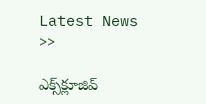Latest News >>

ఎక్స్‌క్లూజివ్‌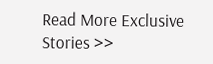Read More Exclusive Stories >>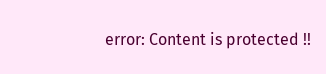error: Content is protected !!